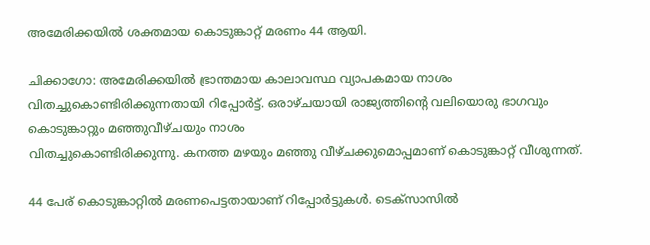അമേരിക്കയില്‍ ശക്തമായ കൊടുങ്കാറ്റ് മരണം 44 ആയി.

ചിക്കാഗോ: അമേരിക്കയില്‍ ഭ്രാന്തമായ കാലാവസ്ഥ വ്യാപകമായ നാശം വിതച്ചുകൊണ്ടിരിക്കുന്നതായി റിപ്പോര്‍ട്ട്. ഒരാഴ്ചയായി രാജ്യത്തിന്റെ വലിയൊരു ഭാഗവും കൊടുങ്കാറ്റും മഞ്ഞുവീഴ്ചയും നാശം
വിതച്ചുകൊണ്ടിരിക്കുന്നു. കനത്ത മഴയും മഞ്ഞു വീഴ്ചക്കുമൊപ്പമാണ് കൊടുങ്കാറ്റ് വീശുന്നത്.

44 പേര് കൊടുങ്കാറ്റില്‍ മരണപെട്ടതായാണ് റിപ്പോര്‍ട്ടുകള്‍. ടെക്‌സാസില്‍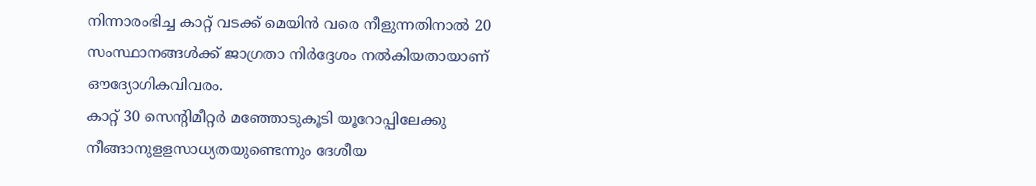നിന്നാരംഭിച്ച കാറ്റ് വടക്ക് മെയിന്‍ വരെ നീളുന്നതിനാല്‍ 20 സംസ്ഥാനങ്ങള്‍ക്ക് ജാഗ്രതാ നിര്‍ദ്ദേശം നല്‍കിയതായാണ് ഔദ്യോഗികവിവരം.
കാറ്റ് 30 സെന്റിമീറ്റര്‍ മഞ്ഞോടുകൂടി യൂറോപ്പിലേക്കു നീങ്ങാനുളളസാധ്യതയുണ്ടെന്നും ദേശീയ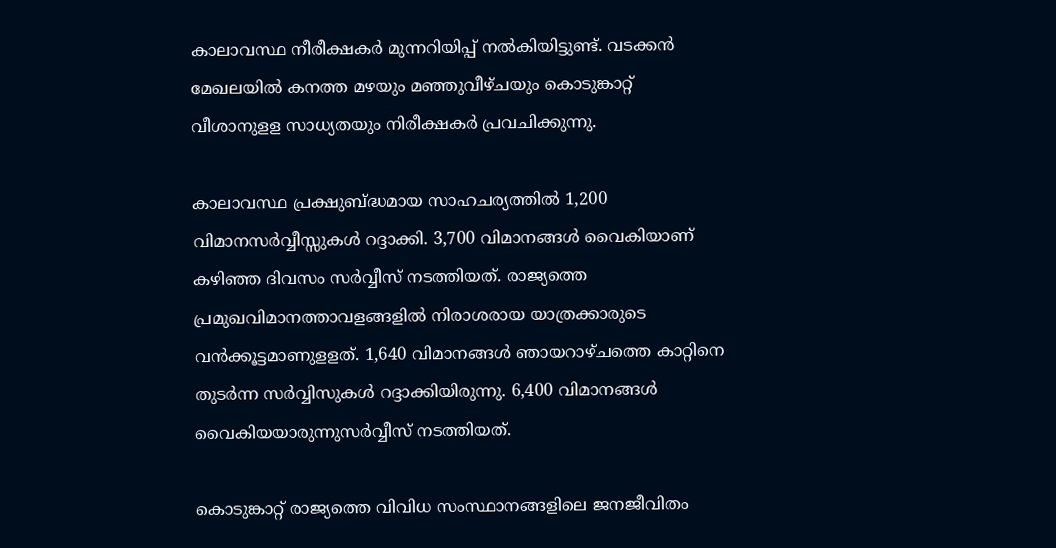കാലാവസ്ഥ നീരീക്ഷകര്‍ മുന്നറിയിപ്പ് നല്‍കിയിട്ടുണ്ട്. വടക്കന്‍ മേഖലയില്‍ കനത്ത മഴയും മഞ്ഞുവീഴ്ചയും കൊടുങ്കാറ്റ് വീശാനുളള സാധ്യതയും നിരീക്ഷകര്‍ പ്രവചിക്കുന്നു.

കാലാവസ്ഥ പ്രക്ഷുബ്ദ്ധമായ സാഹചര്യത്തില്‍ 1,200 വിമാനസര്‍വ്വീസ്സുകള്‍ റദ്ദാക്കി. 3,700 വിമാനങ്ങള്‍ വൈകിയാണ് കഴിഞ്ഞ ദിവസം സര്‍വ്വീസ് നടത്തിയത്. രാജ്യത്തെ പ്രമുഖവിമാനത്താവളങ്ങളില്‍ നിരാശരായ യാത്രക്കാരുടെ വന്‍ക്കൂട്ടമാണുളളത്. 1,640 വിമാനങ്ങള്‍ ഞായറാഴ്ചത്തെ കാറ്റിനെ തുടര്‍ന്ന സര്‍വ്വിസുകള്‍ റദ്ദാക്കിയിരുന്നു. 6,400 വിമാനങ്ങള്‍ വൈകിയയാരുന്നുസര്‍വ്വീസ് നടത്തിയത്.

കൊടുങ്കാറ്റ് രാജ്യത്തെ വിവിധ സംസ്ഥാനങ്ങളിലെ ജനജീവിതം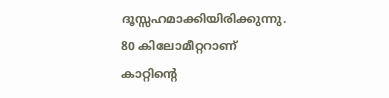ദൂസ്സഹമാക്കിയിരിക്കുന്നു. 80 കിലോമീറ്ററാണ് കാറ്റിന്റെ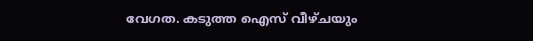വേഗത. കടുത്ത ഐസ് വീഴ്ചയും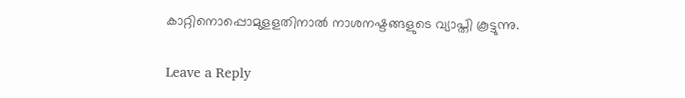കാറ്റിനൊപ്പൊമുളളതിനാല്‍ നാശനഷ്ടങ്ങളുടെ വ്യാപ്തി കൂട്ടുന്നു.

Leave a Reply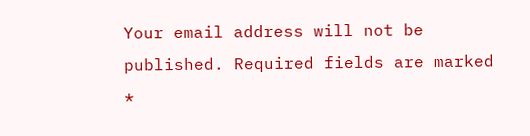Your email address will not be published. Required fields are marked *